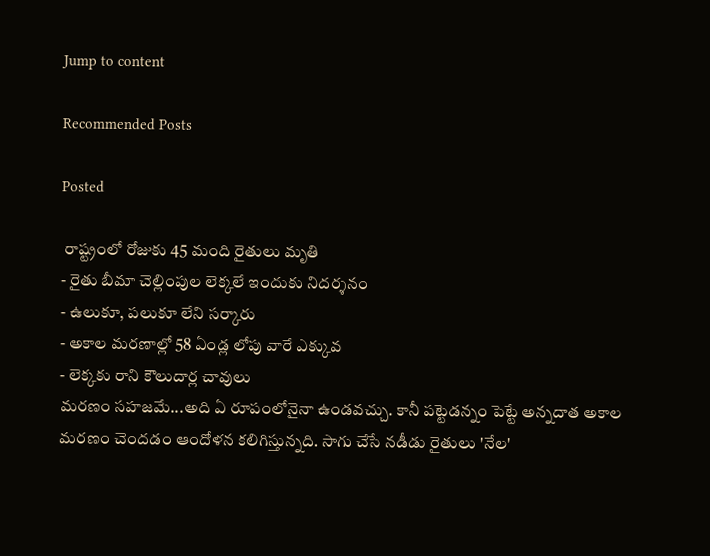Jump to content

Recommended Posts

Posted

 రాష్ట్రంలో రోజుకు 45 మంది రైతులు మృతి
- రైతు బీమా చెల్లింపుల లెక్కలే ఇందుకు నిదర్శనం
- ఉలుకూ, పలుకూ లేని సర్కారు
- అకాల మరణాల్లో 58 ఏండ్ల లోపు వారే ఎక్కువ
- లెక్కకు రాని కౌలుదార్ల చావులు
మరణం సహజమే...అది ఏ రూపంలోనైనా ఉండవచ్చు. కానీ పట్టెడన్నం పెట్టే అన్నదాత అకాల మరణం చెందడం ఆందోళన కలిగిస్తున్నది. సాగు చేసే నడీడు రైతులు 'నేల'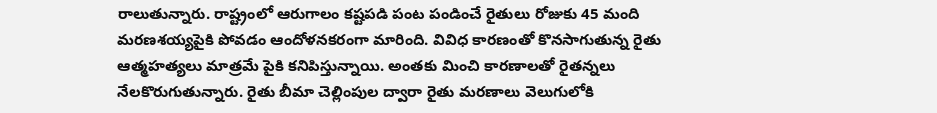రాలుతున్నారు. రాష్ట్రంలో ఆరుగాలం కష్టపడి పంట పండించే రైతులు రోజుకు 45 మంది మరణశయ్యపైకి పోవడం ఆందోళనకరంగా మారింది. వివిధ కారణంతో కొనసాగుతున్న రైతు ఆత్మహత్యలు మాత్రమే పైకి కనిపిస్తున్నాయి. అంతకు మించి కారణాలతో రైతన్నలు నేలకొరుగుతున్నారు. రైతు బీమా చెల్లింపుల ద్వారా రైతు మరణాలు వెలుగులోకి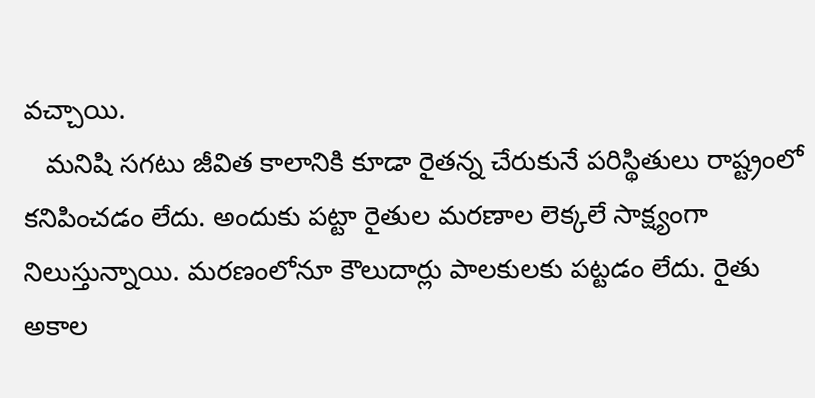వచ్చాయి.
   మనిషి సగటు జీవిత కాలానికి కూడా రైతన్న చేరుకునే పరిస్థితులు రాష్ట్రంలో కనిపించడం లేదు. అందుకు పట్టా రైతుల మరణాల లెక్కలే సాక్ష్యంగా నిలుస్తున్నాయి. మరణంలోనూ కౌలుదార్లు పాలకులకు పట్టడం లేదు. రైతు అకాల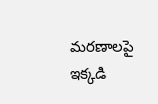మరణాలపై ఇక్కడి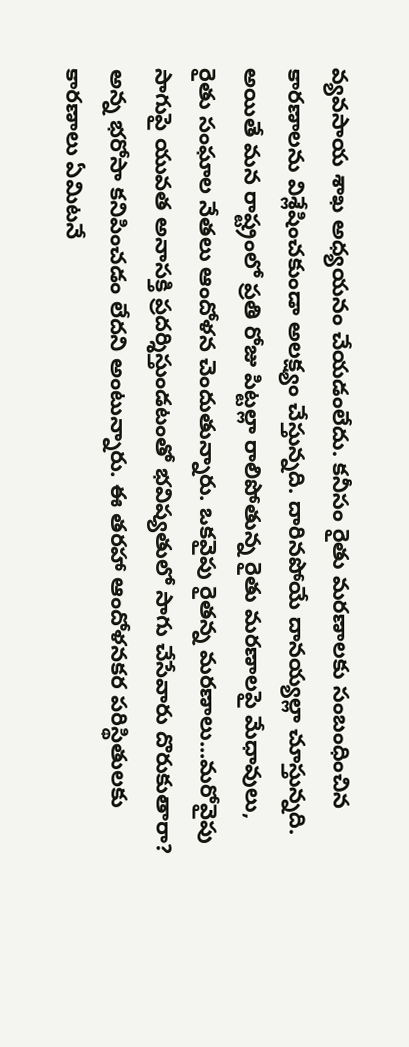వ్యవసాయ శాఖ అధ్యయనం చేయడంలేదు. కనీసం రైతు మరణాలకు సంబంధించిన కారణాలను విశ్లేషించకుండా అలక్ష్యం చేస్తున్నది. దారినపోయే దానయ్యల్లా చూస్తున్నది. అయితే మన రాష్ట్రంలో ప్రతి రోజు పిట్టల్లా రాలిపోతున్న రైతు మరణాలపై మేధావులు, రైతు సంఘాల నేతలు ఆందోళన చెందుతున్నారు. ఒకవైపు రైతన్న మరణాలు...మరోవైపు సాగుపై యువత అనాసక్తి ప్రదర్శిస్తుండటంతో భవిష్యతులో సాగు చేసేవారు దొరుకుతారా? అన్న భరోసా కనిపించడం లేదని అంటున్నారు. ఈ తరహా ఆందోళనకర పరిస్థితులకు కారణాలు ఏమిటనే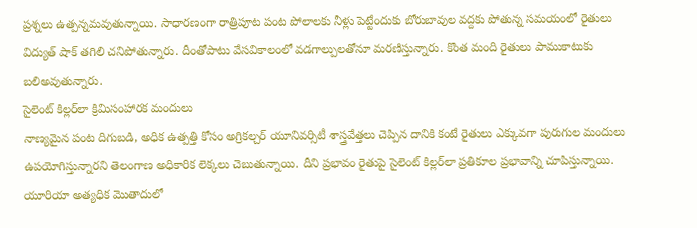ప్రశ్నలు ఉత్పన్నమవుతున్నాయి. సాధారణంగా రాత్రిపూట పంట పోలాలకు నీళ్లు పెట్టేందుకు బోరుబావుల వద్దకు పోతున్న సమయంలో రైతులు విద్యుత్‌ షాక్‌ తగిలి చనిపోతున్నారు. దీంతోపాటు వేసవికాలంలో వడగాల్పులతోనూ మరణిస్తున్నారు. కొంత మంది రైతులు పాముకాటుకు బలిఅవుతున్నారు.
సైలెంట్‌ కిల్లర్‌లా క్రిమిసంహారక మందులు
నాణ్యమైన పంట దిగుబడి, అధిక ఉత్పత్తి కోసం అగ్రికల్చర్‌ యూనివర్సిటీ శాస్త్రవేత్తలు చెప్పిన దానికి కంటే రైతులు ఎక్కువగా పురుగుల మందులు ఉపయోగిస్తున్నారని తెలంగాణ అధికారిక లెక్కలు చెబుతున్నాయి. దీని ప్రభావం రైతుపై సైలెంట్‌ కిల్లర్‌లా ప్రతికూల ప్రభావాన్ని చూపిస్తున్నాయి. యూరియా అత్యధిక మొతాదులో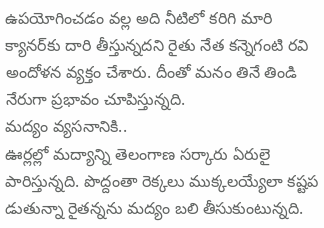ఉపయోగించడం వల్ల అది నీటిలో కరిగి మారి క్యానర్‌కు దారి తీస్తున్నదని రైతు నేత కన్నెగంటి రవి అందోళన వ్యక్తం చేశారు. దీంతో మనం తినే తిండి నేరుగా ప్రభావం చూపిస్తున్నది.
మద్యం వ్యసనానికి..
ఊర్లల్లో మద్యాన్ని తెలంగాణ సర్కారు ఏరులై పారిస్తున్నది. పొద్దంతా రెక్కలు ముక్కలయ్యేలా కష్టప డుతున్నా రైతన్నను మద్యం బలి తీసుకుంటున్నది.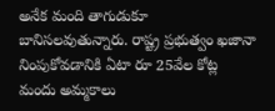అనేక మంది తాగుడుకూ బానిసలవుతున్నారు. రాష్ట్ర ప్రభుత్వం ఖజానా నింపుకోవడానికి ఏటా రూ 25వేల కోట్ల మందు అమ్మకాలు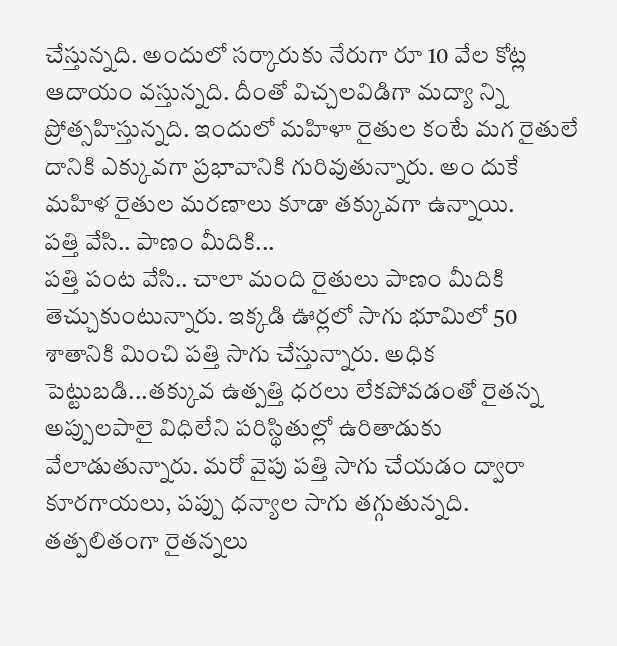చేస్తున్నది. అందులో సర్కారుకు నేరుగా రూ 10 వేల కోట్ల ఆదాయం వస్తున్నది. దీంతో విచ్చలవిడిగా మద్యా న్ని ప్రోత్సహిస్తున్నది. ఇందులో మహిళా రైతుల కంటే మగ రైతులే దానికి ఎక్కువగా ప్రభావానికి గురివుతున్నారు. అం దుకే మహిళ రైతుల మరణాలు కూడా తక్కువగా ఉన్నాయి.
పత్తి వేసి.. పాణం మీదికి...
పత్తి పంట వేసి.. చాలా మంది రైతులు పాణం మీదికి తెచ్చుకుంటున్నారు. ఇక్కడి ఊర్లలో సాగు భూమిలో 50 శాతానికి మించి పత్తి సాగు చేస్తున్నారు. అధిక పెట్టుబడి...తక్కువ ఉత్పత్తి ధరలు లేకపోవడంతో రైతన్న అప్పులపాలై విధిలేని పరిస్థితుల్లో ఉరితాడుకు వేలాడుతున్నారు. మరో వైపు పత్తి సాగు చేయడం ద్వారా కూరగాయలు, పప్పు ధన్యాల సాగు తగ్గుతున్నది. తత్పలితంగా రైతన్నలు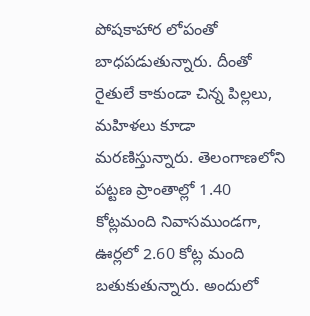పోషకాహార లోపంతో బాధపడుతున్నారు. దీంతో రైతులే కాకుండా చిన్న పిల్లలు, మహిళలు కూడా మరణిస్తున్నారు. తెలంగాణలోని పట్టణ ప్రాంతాల్లో 1.40 కోట్లమంది నివాసముండగా, ఊర్లలో 2.60 కోట్ల మంది బతుకుతున్నారు. అందులో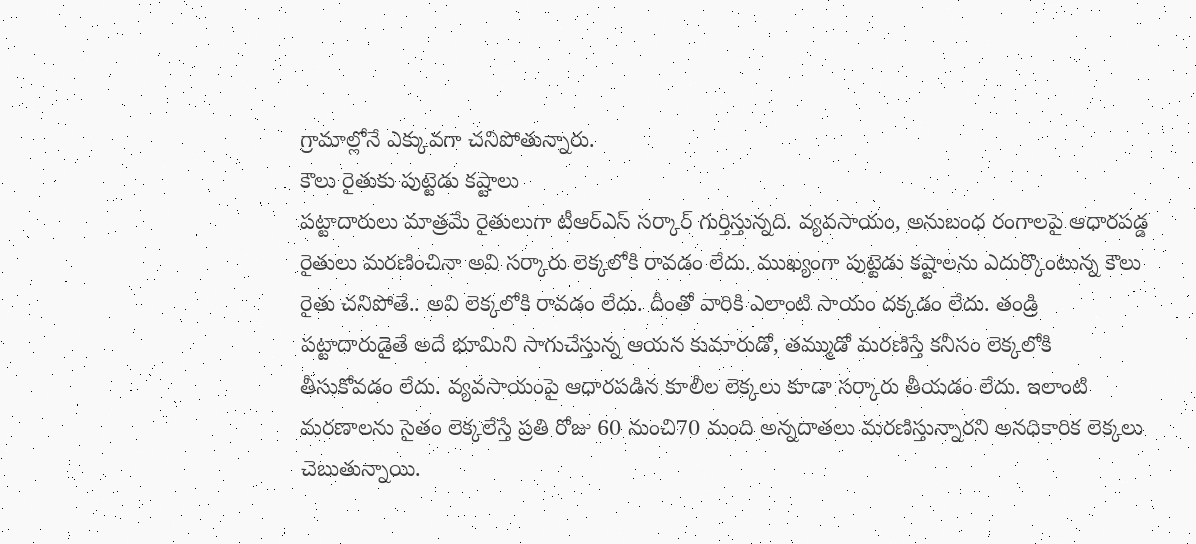గ్రామాల్లోనే ఎక్కువగా చనిపోతున్నారు.
కౌలు రైతుకు పుట్టెడు కష్టాలు
పట్టాదారులు మాత్రమే రైతులుగా టీఆర్‌ఎస్‌ సర్కార్‌ గుర్తిస్తున్నది. వ్యవసాయం, అనుబంధ రంగాలపై ఆధారపడ్డ రైతులు మరణించినా అవి సర్కారు లెక్కలోకి రావడం లేదు. ముఖ్యంగా పుట్టెడు కష్టాలను ఎదుర్కొంటున్న కౌలు రైతు చనిపోతే.. అవి లెక్కలోకి రావడం లేదు. దీంతో వారికి ఎలాంటి సాయం దక్కడం లేదు. తండ్రి పట్టాదారుడైతే అదే భూమిని సాగుచేస్తున్న ఆయన కుమారుడో, తమ్ముడో మరణిస్తే కనీసం లెక్కలోకి తీసుకోవడం లేదు. వ్యవసాయంపై ఆధారపడిన కూలీల లెక్కలు కూడా సర్కారు తీయడం లేదు. ఇలాంటి మరణాలను సైతం లెక్కలేస్తే ప్రతి రోజు 60 నుంచి70 మంది అన్నదాతలు మరణిస్తున్నారని అనధికారిక లెక్కలు చెబుతున్నాయి.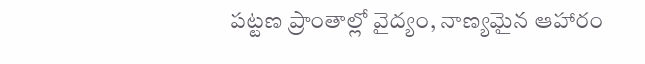పట్టణ ప్రాంతాల్లో వైద్యం, నాణ్యమైన ఆహారం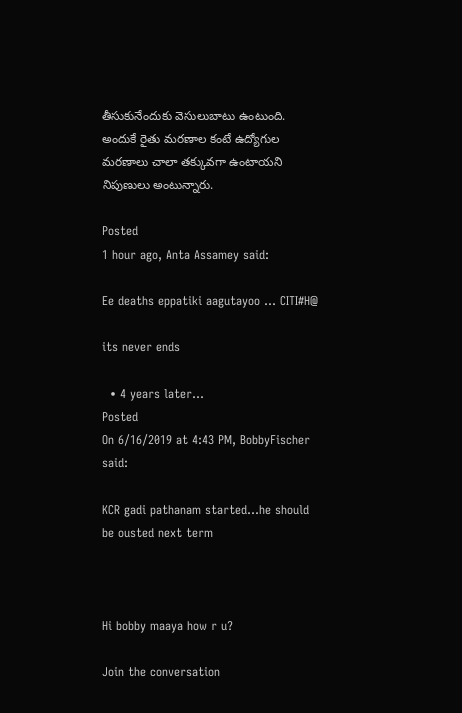తీసుకునేందుకు వెసులుబాటు ఉంటుంది. అందుకే రైతు మరణాల కంటే ఉద్యోగుల మరణాలు చాలా తక్కువగా ఉంటాయని నిపుణులు అంటున్నారు.

Posted
1 hour ago, Anta Assamey said:

Ee deaths eppatiki aagutayoo ... CITI#H@

its never ends

  • 4 years later...
Posted
On 6/16/2019 at 4:43 PM, BobbyFischer said:

KCR gadi pathanam started...he should be ousted next term



Hi bobby maaya how r u?

Join the conversation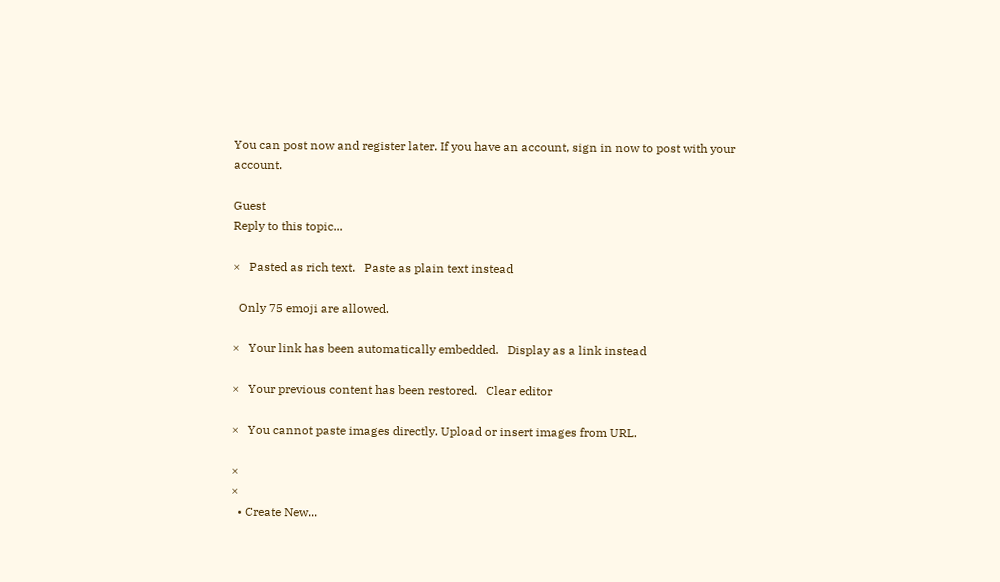You can post now and register later. If you have an account, sign in now to post with your account.

Guest
Reply to this topic...

×   Pasted as rich text.   Paste as plain text instead

  Only 75 emoji are allowed.

×   Your link has been automatically embedded.   Display as a link instead

×   Your previous content has been restored.   Clear editor

×   You cannot paste images directly. Upload or insert images from URL.

×
×
  • Create New...